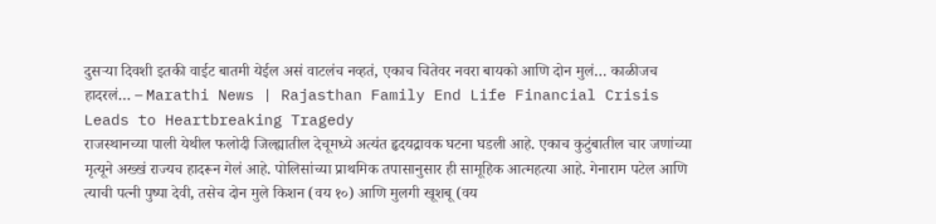दुसऱ्या दिवशी इतकी वाईट बातमी येईल असं वाटलंच नव्हतं, एकाच चितेवर नवरा बायको आणि दोन मुलं… काळीजच हादरलं… – Marathi News | Rajasthan Family End Life Financial Crisis Leads to Heartbreaking Tragedy
राजस्थानच्या पाली येथील फलोदी जिल्ह्यातील देचूमध्ये अत्यंत हृदयद्रावक घटना घडली आहे. एकाच कुटुंबातील चार जणांच्या मृत्यूने अख्खं राज्यच हादरून गेलं आहे. पोलिसांच्या प्राथमिक तपासानुसार ही सामूहिक आत्महत्या आहे. गेनाराम पटेल आणि त्याची पत्नी पुष्पा देवी, तसेच दोन मुले किशन (वय १०) आणि मुलगी खूशबू (वय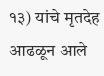१३) यांचे मृतदेह आढळून आले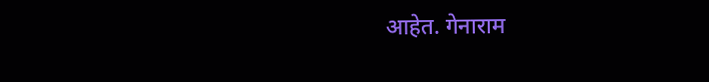आहेत. गेनाराम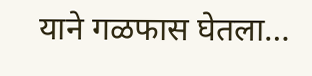याने गळफास घेतला…